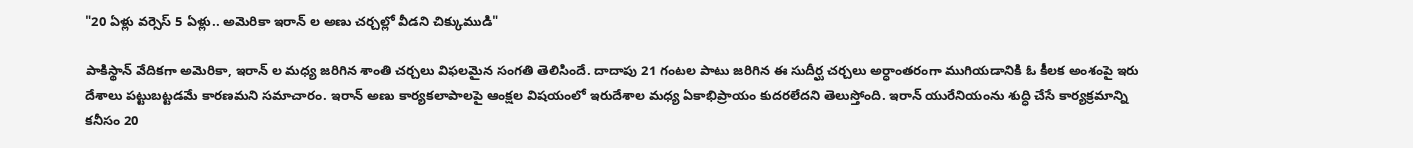"20 ఏళ్లు వర్సెస్ 5 ఏళ్లు.. అమెరికా ఇరాన్‌ ల అణు చర్చల్లో వీడని చిక్కుముడి"

పాకిస్థాన్ వేదికగా అమెరికా, ఇరాన్ ల మధ్య జరిగిన శాంతి చర్చలు విఫలమైన సంగతి తెలిసిందే. దాదాపు 21 గంటల పాటు జరిగిన ఈ సుదీర్ఘ చర్చలు అర్ధాంతరంగా ముగియడానికి ఓ కీలక అంశంపై ఇరు దేశాలు పట్టుబట్టడమే కారణమని సమాచారం. ఇరాన్ అణు కార్యకలాపాలపై ఆంక్షల విషయంలో ఇరుదేశాల మధ్య ఏకాభిప్రాయం కుదరలేదని తెలుస్తోంది. ఇరాన్ యురేనియంను శుద్ధి చేసే కార్యక్రమాన్ని కనీసం 20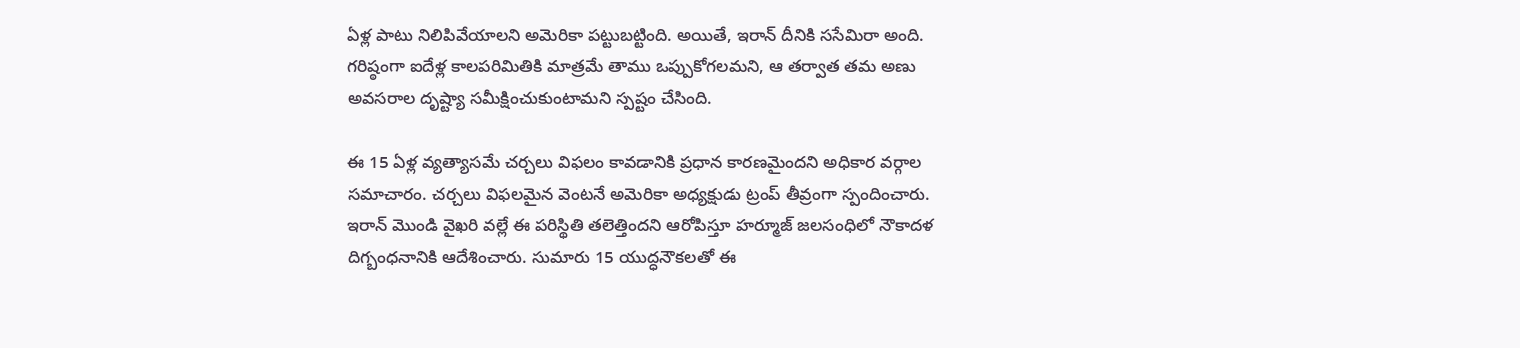ఏళ్ల పాటు నిలిపివేయాలని అమెరికా పట్టుబట్టింది. అయితే, ఇరాన్ దీనికి ససేమిరా అంది. గరిష్ఠంగా ఐదేళ్ల కాలపరిమితికి మాత్రమే తాము ఒప్పుకోగలమని, ఆ తర్వాత తమ అణు అవసరాల దృష్ట్యా సమీక్షించుకుంటామని స్పష్టం చేసింది.

ఈ 15 ఏళ్ల వ్యత్యాసమే చర్చలు విఫలం కావడానికి ప్రధాన కారణమైందని అధికార వర్గాల సమాచారం. చర్చలు విఫలమైన వెంటనే అమెరికా అధ్యక్షుడు ట్రంప్ తీవ్రంగా స్పందించారు. ఇరాన్ మొండి వైఖరి వల్లే ఈ పరిస్థితి తలెత్తిందని ఆరోపిస్తూ హర్మూజ్ జలసంధిలో నౌకాదళ దిగ్బంధనానికి ఆదేశించారు. సుమారు 15 యుద్ధనౌకలతో ఈ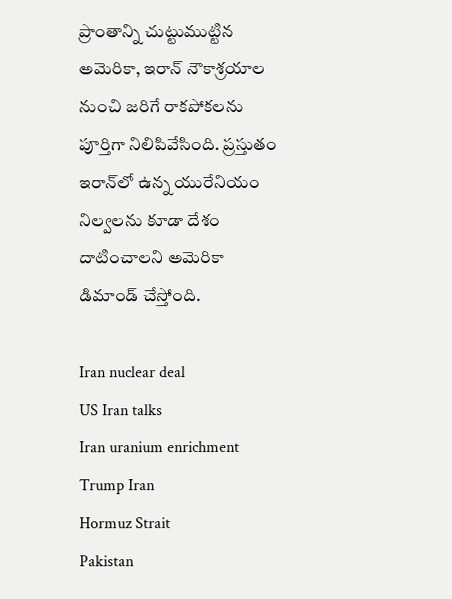ప్రాంతాన్ని చుట్టుముట్టిన అమెరికా, ఇరాన్ నౌకాశ్రయాల నుంచి జరిగే రాకపోకలను పూర్తిగా నిలిపివేసింది. ప్రస్తుతం ఇరాన్‌లో ఉన్న యురేనియం నిల్వలను కూడా దేశం దాటించాలని అమెరికా డిమాండ్ చేస్తోంది.

Iran nuclear deal
US Iran talks
Iran uranium enrichment
Trump Iran
Hormuz Strait
Pakistan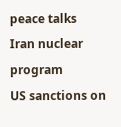peace talks
Iran nuclear program
US sanctions on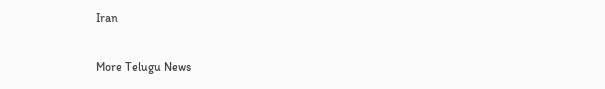Iran

More Telugu News